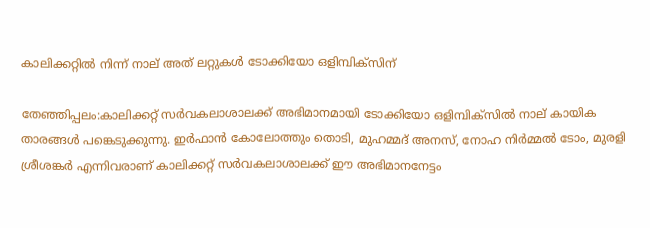കാലിക്കറ്റില്‍ നിന്ന് നാല് അത് ലറ്റുകള്‍ ടോക്കിയോ ഒളിമ്പിക്സിന്

തേഞ്ഞിപ്പലം:കാലിക്കറ്റ് സര്‍വകലാശാലക്ക് അഭിമാനമായി ടോക്കിയോ ഒളിമ്പിക്സില്‍ നാല് കായിക താരങ്ങള്‍ പങ്കെടുക്കുന്നു. ഇര്‍ഫാന്‍ കോലോത്തും തൊടി, മുഹമ്മദ് അനസ്, നോഹ നിര്‍മ്മല്‍ ടോം, മുരളി ശ്രീശങ്കര്‍ എന്നിവരാണ് കാലിക്കറ്റ് സര്‍വകലാശാലക്ക് ഈ അഭിമാനനേട്ടം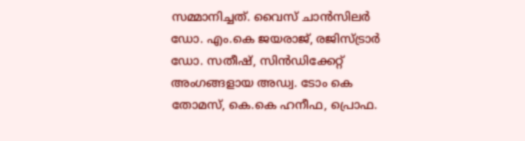സമ്മാനിച്ചത്. വൈസ് ചാന്‍സിലര്‍ ഡോ. എം.കെ ജയരാജ്, രജിസ്ട്രാര്‍ ഡോ. സതീഷ്, സിന്‍ഡിക്കേറ്റ് അംഗങ്ങളായ അഡ്വ. ടോം കെ തോമസ്, കെ.കെ ഹനീഫ, പ്രൊഫ.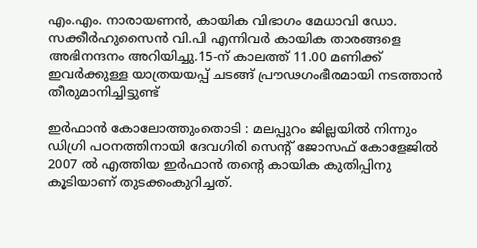എം.എം. നാരായണന്‍, കായിക വിഭാഗം മേധാവി ഡോ. സക്കീര്‍ഹുസൈന്‍ വി.പി എന്നിവര്‍ കായിക താരങ്ങളെ അഭിനന്ദനം അറിയിച്ചു.15-ന് കാലത്ത് 11.00 മണിക്ക് ഇവര്‍ക്കുള്ള യാത്രയയപ്പ് ചടങ്ങ് പ്രൗഢഗംഭീരമായി നടത്താന്‍ തീരുമാനിച്ചിട്ടുണ്ട്

ഇര്‍ഫാന്‍ കോലോത്തുംതൊടി : മലപ്പുറം ജില്ലയില്‍ നിന്നും ഡിഗ്രി പഠനത്തിനായി ദേവഗിരി സെന്റ് ജോസഫ് കോളേജില്‍ 2007 ല്‍ എത്തിയ ഇര്‍ഫാന്‍ തന്റെ കായിക കുതിപ്പിനു കൂടിയാണ് തുടക്കംകുറിച്ചത്.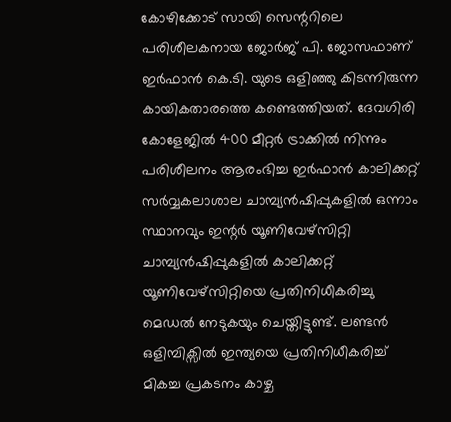കോഴിക്കോട് സായി സെന്ററിലെ പരിശീലകനായ ജോര്‍ജ് പി. ജോസഫാണ് ഇര്‍ഫാന്‍ കെ.ടി. യുടെ ഒളിഞ്ഞു കിടന്നിരുന്ന കായികതാരത്തെ കണ്ടെത്തിയത്. ദേവഗിരി കോളേജില്‍ 400 മീറ്റര്‍ ട്രാക്കില്‍ നിന്നും പരിശീലനം ആരംഭിച്ച ഇര്‍ഫാന്‍ കാലിക്കറ്റ് സര്‍വ്വകലാശാല ചാമ്പ്യന്‍ഷിപ്പുകളില്‍ ഒന്നാം സ്ഥാനവും ഇന്റര്‍ യൂണിവേഴ്സിറ്റി ചാമ്പ്യന്‍ഷിപ്പുകളില്‍ കാലിക്കറ്റ് യൂണിവേഴ്സിറ്റിയെ പ്രതിനിധീകരിച്ചു മെഡല്‍ നേടുകയും ചെയ്തിട്ടുണ്ട്. ലണ്ടന്‍ ഒളിമ്പിക്സില്‍ ഇന്ത്യയെ പ്രതിനിധീകരിച്ച് മികച്ച പ്രകടനം കാഴ്ച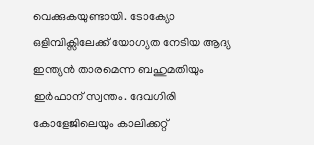വെക്കുകയുണ്ടായി. ടോക്യോ ഒളിമ്പിക്സിലേക്ക് യോഗ്യത നേടിയ ആദ്യ ഇന്ത്യന്‍ താരമെന്ന ബഹുമതിയും ഇര്‍ഫാന് സ്വന്തം. ദേവഗിരി കോളേജിലെയും കാലിക്കറ്റ്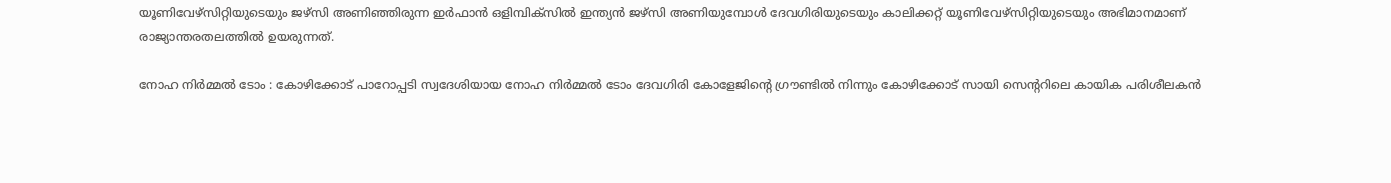യൂണിവേഴ്സിറ്റിയുടെയും ജഴ്സി അണിഞ്ഞിരുന്ന ഇര്‍ഫാന്‍ ഒളിമ്പിക്സില്‍ ഇന്ത്യന്‍ ജഴ്സി അണിയുമ്പോള്‍ ദേവഗിരിയുടെയും കാലിക്കറ്റ് യൂണിവേഴ്സിറ്റിയുടെയും അഭിമാനമാണ് രാജ്യാന്തരതലത്തില്‍ ഉയരുന്നത്.

നോഹ നിര്‍മ്മല്‍ ടോം : കോഴിക്കോട് പാറോപ്പടി സ്വദേശിയായ നോഹ നിര്‍മ്മല്‍ ടോം ദേവഗിരി കോളേജിന്റെ ഗ്രൗണ്ടില്‍ നിന്നും കോഴിക്കോട് സായി സെന്ററിലെ കായിക പരിശീലകന്‍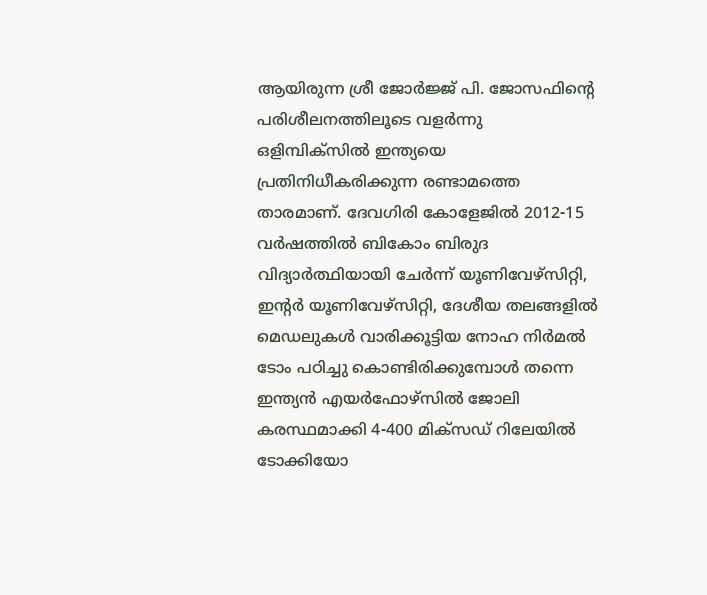ആയിരുന്ന ശ്രീ ജോര്‍ജ്ജ് പി. ജോസഫിന്റെ പരിശീലനത്തിലൂടെ വളര്‍ന്നു ഒളിമ്പിക്സില്‍ ഇന്ത്യയെ പ്രതിനിധീകരിക്കുന്ന രണ്ടാമത്തെ താരമാണ്. ദേവഗിരി കോളേജില്‍ 2012-15 വര്‍ഷത്തില്‍ ബികോം ബിരുദ വിദ്യാര്‍ത്ഥിയായി ചേര്‍ന്ന് യൂണിവേഴ്സിറ്റി, ഇന്റര്‍ യൂണിവേഴ്സിറ്റി, ദേശീയ തലങ്ങളില്‍ മെഡലുകള്‍ വാരിക്കൂട്ടിയ നോഹ നിര്‍മല്‍ ടോം പഠിച്ചു കൊണ്ടിരിക്കുമ്പോള്‍ തന്നെ ഇന്ത്യന്‍ എയര്‍ഫോഴ്‌സില്‍ ജോലി കരസ്ഥമാക്കി 4-400 മിക്സഡ് റിലേയില്‍ ടോക്കിയോ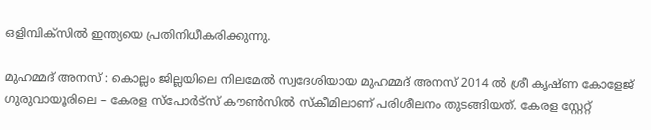ഒളിമ്പിക്സില്‍ ഇന്ത്യയെ പ്രതിനിധീകരിക്കുന്നു.

മുഹമ്മദ് അനസ് : കൊല്ലം ജില്ലയിലെ നിലമേല്‍ സ്വദേശിയായ മുഹമ്മദ് അനസ് 2014 ല്‍ ശ്രീ കൃഷ്ണ കോളേജ് ഗുരുവായൂരിലെ – കേരള സ്പോര്‍ട്സ് കൗണ്‍സില്‍ സ്‌കീമിലാണ് പരിശീലനം തുടങ്ങിയത്. കേരള സ്റ്റേറ്റ്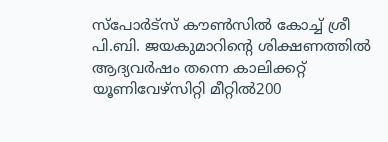സ്പോര്‍ട്സ് കൗണ്‍സില്‍ കോച്ച് ശ്രീ പി.ബി. ജയകുമാറിന്റെ ശിക്ഷണത്തില്‍ ആദ്യവര്‍ഷം തന്നെ കാലിക്കറ്റ് യൂണിവേഴ്സിറ്റി മീറ്റില്‍200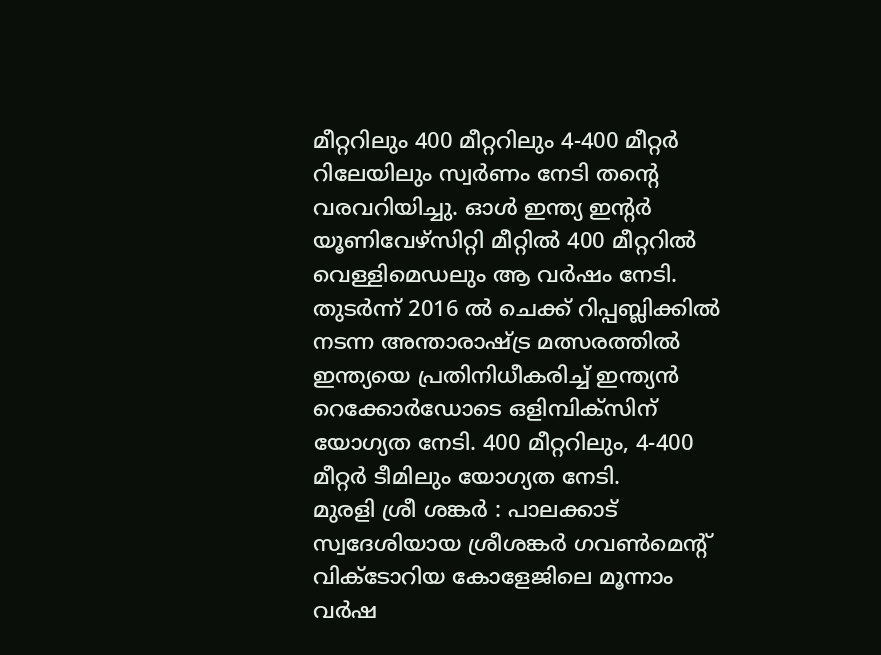മീറ്ററിലും 400 മീറ്ററിലും 4-400 മീറ്റര്‍ റിലേയിലും സ്വര്‍ണം നേടി തന്റെ വരവറിയിച്ചു. ഓള്‍ ഇന്ത്യ ഇന്റര്‍ യൂണിവേഴ്സിറ്റി മീറ്റില്‍ 400 മീറ്ററില്‍ വെള്ളിമെഡലും ആ വര്‍ഷം നേടി. തുടര്‍ന്ന് 2016 ല്‍ ചെക്ക് റിപ്പബ്ലിക്കില്‍ നടന്ന അന്താരാഷ്ട്ര മത്സരത്തില്‍ ഇന്ത്യയെ പ്രതിനിധീകരിച്ച് ഇന്ത്യന്‍ റെക്കോര്‍ഡോടെ ഒളിമ്പിക്സിന് യോഗ്യത നേടി. 400 മീറ്ററിലും, 4-400 മീറ്റര്‍ ടീമിലും യോഗ്യത നേടി.
മുരളി ശ്രീ ശങ്കര്‍ : പാലക്കാട് സ്വദേശിയായ ശ്രീശങ്കര്‍ ഗവണ്‍മെന്റ് വിക്ടോറിയ കോളേജിലെ മൂന്നാം വര്‍ഷ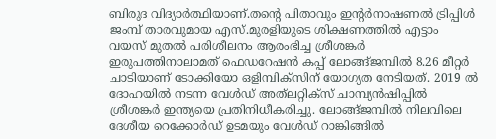ബിരുദ വിദ്യാര്‍ത്ഥിയാണ്.തന്റെ പിതാവും ഇന്റര്‍നാഷണല്‍ ട്രിപ്പിള്‍ ജംമ്പ് താരവുമായ എസ്.മുരളിയുടെ ശിക്ഷണത്തില്‍ എട്ടാം വയസ് മുതല്‍ പരിശീലനം ആരംഭിച്ച ശ്രീശങ്കര്‍ ഇരുപത്തിനാലാമത് ഫെഡറേഷന്‍ കപ്പ് ലോങ്ങ്ജമ്പില്‍ 8.26 മീറ്റര്‍ ചാടിയാണ് ടോക്കിയോ ഒളിമ്പിക്സിന് യോഗ്യത നേടിയത്. 2019 ല്‍ ദോഹയില്‍ നടന്ന വേള്‍ഡ് അത്‌ലറ്റിക്സ് ചാമ്പ്യന്‍ഷിപ്പില്‍ ശ്രീശങ്കര്‍ ഇന്ത്യയെ പ്രതിനിധീകരിച്ചു. ലോങ്ങ്ജമ്പില്‍ നിലവിലെ ദേശീയ റെക്കോര്‍ഡ് ഉടമയും വേള്‍ഡ് റാങ്കിങ്ങില്‍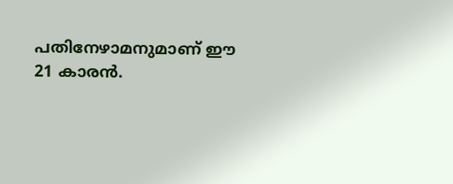പതിനേഴാമനുമാണ് ഈ 21 കാരന്‍.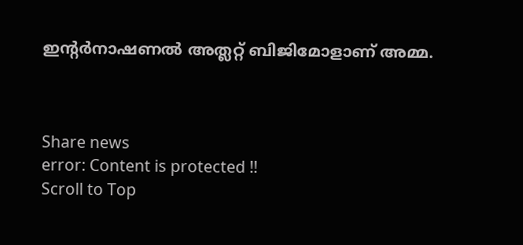ഇന്റര്‍നാഷണല്‍ അത്ലറ്റ് ബിജിമോളാണ് അമ്മ.



Share news
error: Content is protected !!
Scroll to Top